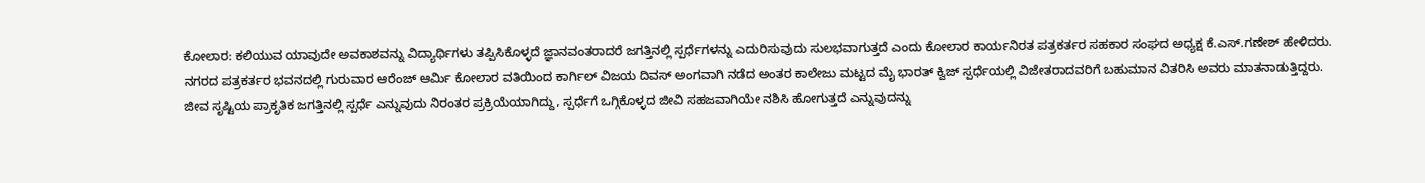ಕೋಲಾರ: ಕಲಿಯುವ ಯಾವುದೇ ಅವಕಾಶವನ್ನು ವಿದ್ಯಾರ್ಥಿಗಳು ತಪ್ಪಿಸಿಕೊಳ್ಳದೆ ಜ್ಞಾನವಂತರಾದರೆ ಜಗತ್ತಿನಲ್ಲಿ ಸ್ಪರ್ಧೆಗಳನ್ನು ಎದುರಿಸುವುದು ಸುಲಭವಾಗುತ್ತದೆ ಎಂದು ಕೋಲಾರ ಕಾರ್ಯನಿರತ ಪತ್ರಕರ್ತರ ಸಹಕಾರ ಸಂಘದ ಅಧ್ಯಕ್ಷ ಕೆ.ಎಸ್.ಗಣೇಶ್ ಹೇಳಿದರು.
ನಗರದ ಪತ್ರಕರ್ತರ ಭವನದಲ್ಲಿ ಗುರುವಾರ ಆರೆಂಜ್ ಆರ್ಮಿ ಕೋಲಾರ ವತಿಯಿಂದ ಕಾರ್ಗಿಲ್ ವಿಜಯ ದಿವಸ್ ಅಂಗವಾಗಿ ನಡೆದ ಅಂತರ ಕಾಲೇಜು ಮಟ್ಟದ ಮೈ ಭಾರತ್ ಕ್ವಿಜ್ ಸ್ಪರ್ಧೆಯಲ್ಲಿ ವಿಜೇತರಾದವರಿಗೆ ಬಹುಮಾನ ವಿತರಿಸಿ ಅವರು ಮಾತನಾಡುತ್ತಿದ್ದರು.
ಜೀವ ಸೃಷ್ಟಿಯ ಪ್ರಾಕೃತಿಕ ಜಗತ್ತಿನಲ್ಲಿ ಸ್ಪರ್ಧೆ ಎನ್ನುವುದು ನಿರಂತರ ಪ್ರಕ್ರಿಯೆಯಾಗಿದ್ದು, ಸ್ಪರ್ಧೆಗೆ ಒಗ್ಗಿಕೊಳ್ಳದ ಜೀವಿ ಸಹಜವಾಗಿಯೇ ನಶಿಸಿ ಹೋಗುತ್ತದೆ ಎನ್ನುವುದನ್ನು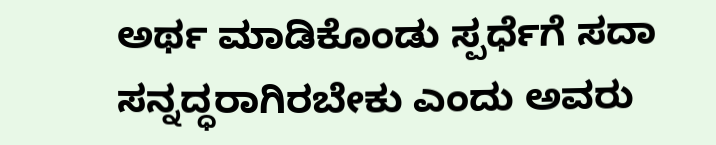ಅರ್ಥ ಮಾಡಿಕೊಂಡು ಸ್ಪರ್ಧೆಗೆ ಸದಾ ಸನ್ನದ್ಧರಾಗಿರಬೇಕು ಎಂದು ಅವರು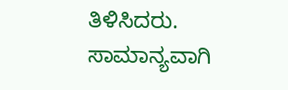ತಿಳಿಸಿದರು.
ಸಾಮಾನ್ಯವಾಗಿ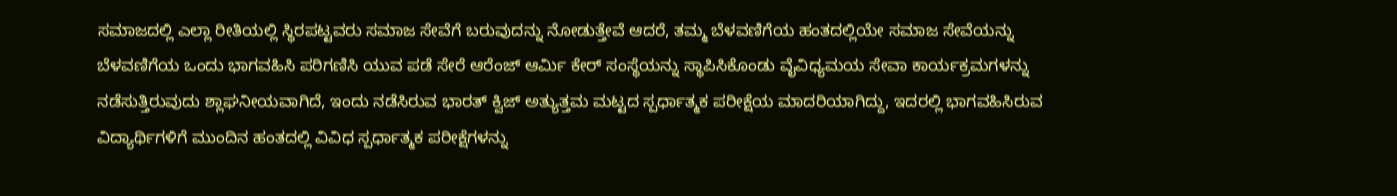ಸಮಾಜದಲ್ಲಿ ಎಲ್ಲಾ ರೀತಿಯಲ್ಲಿ ಸ್ಥಿರಪಟ್ಟವರು ಸಮಾಜ ಸೇವೆಗೆ ಬರುವುದನ್ನು ನೋಡುತ್ತೇವೆ ಆದರೆ, ತಮ್ಮ ಬೆಳವಣಿಗೆಯ ಹಂತದಲ್ಲಿಯೇ ಸಮಾಜ ಸೇವೆಯನ್ನು ಬೆಳವಣಿಗೆಯ ಒಂದು ಭಾಗವಹಿಸಿ ಪರಿಗಣಿಸಿ ಯುವ ಪಡೆ ಸೇರೆ ಆರೆಂಜ್ ಆರ್ಮಿ ಕೇರ್ ಸಂಸ್ಥೆಯನ್ನು ಸ್ಥಾಪಿಸಿಕೊಂಡು ವೈವಿಧ್ಯಮಯ ಸೇವಾ ಕಾರ್ಯಕ್ರಮಗಳನ್ನು ನಡೆಸುತ್ತಿರುವುದು ಶ್ಲಾಘನೀಯವಾಗಿದೆ, ಇಂದು ನಡೆಸಿರುವ ಭಾರತ್ ಕ್ವಿಜ್ ಅತ್ಯುತ್ತಮ ಮಟ್ಟದ ಸ್ಪರ್ಧಾತ್ಮಕ ಪರೀಕ್ಷೆಯ ಮಾದರಿಯಾಗಿದ್ದು, ಇದರಲ್ಲಿ ಭಾಗವಹಿಸಿರುವ ವಿದ್ಯಾರ್ಥಿಗಳಿಗೆ ಮುಂದಿನ ಹಂತದಲ್ಲಿ ವಿವಿಧ ಸ್ಪರ್ಧಾತ್ಮಕ ಪರೀಕ್ಷೆಗಳನ್ನು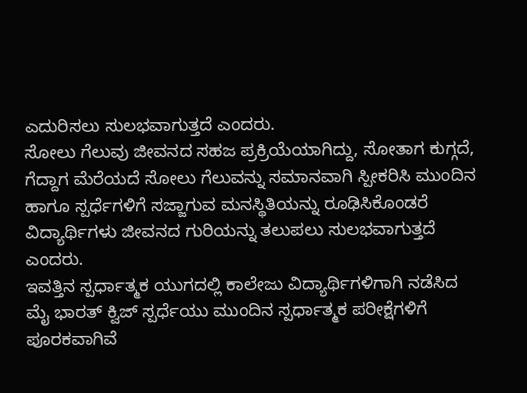ಎದುರಿಸಲು ಸುಲಭವಾಗುತ್ತದೆ ಎಂದರು.
ಸೋಲು ಗೆಲುವು ಜೀವನದ ಸಹಜ ಪ್ರಕ್ರಿಯೆಯಾಗಿದ್ದು, ಸೋತಾಗ ಕುಗ್ಗದೆ, ಗೆದ್ದಾಗ ಮೆರೆಯದೆ ಸೋಲು ಗೆಲುವನ್ನು ಸಮಾನವಾಗಿ ಸ್ಪೀಕರಿಸಿ ಮುಂದಿನ ಹಾಗೂ ಸ್ಪರ್ಧೆಗಳಿಗೆ ಸಜ್ಜಾಗುವ ಮನಸ್ಥಿತಿಯನ್ನು ರೂಢಿಸಿಕೊಂಡರೆ ವಿದ್ಯಾರ್ಥಿಗಳು ಜೀವನದ ಗುರಿಯನ್ನು ತಲುಪಲು ಸುಲಭವಾಗುತ್ತದೆ ಎಂದರು.
ಇವತ್ತಿನ ಸ್ಪರ್ಧಾತ್ಮಕ ಯುಗದಲ್ಲಿ ಕಾಲೇಜು ವಿದ್ಯಾರ್ಥಿಗಳಿಗಾಗಿ ನಡೆಸಿದ ಮೈ ಭಾರತ್ ಕ್ವಿಜ್ ಸ್ಪರ್ಧೆಯು ಮುಂದಿನ ಸ್ಪರ್ಧಾತ್ಮಕ ಪರೀಕ್ಷೆಗಳಿಗೆ ಪೂರಕವಾಗಿವೆ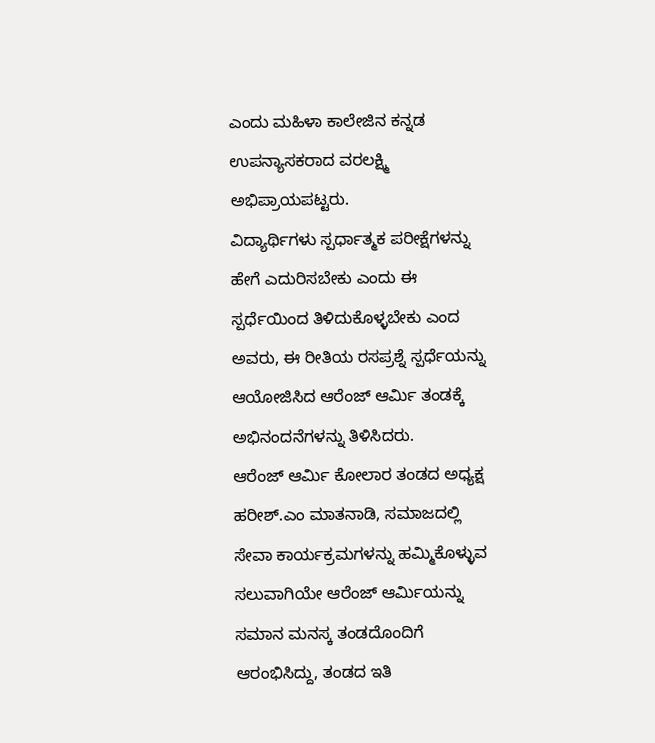ಎಂದು ಮಹಿಳಾ ಕಾಲೇಜಿನ ಕನ್ನಡ ಉಪನ್ಯಾಸಕರಾದ ವರಲಕ್ಷ್ಮಿ ಅಭಿಪ್ರಾಯಪಟ್ಟರು.
ವಿದ್ಯಾರ್ಥಿಗಳು ಸ್ಪರ್ಧಾತ್ಮಕ ಪರೀಕ್ಷೆಗಳನ್ನು ಹೇಗೆ ಎದುರಿಸಬೇಕು ಎಂದು ಈ ಸ್ಪರ್ಧೆಯಿಂದ ತಿಳಿದುಕೊಳ್ಳಬೇಕು ಎಂದ ಅವರು, ಈ ರೀತಿಯ ರಸಪ್ರಶ್ನೆ ಸ್ಪರ್ಧೆಯನ್ನು ಆಯೋಜಿಸಿದ ಆರೆಂಜ್ ಆರ್ಮಿ ತಂಡಕ್ಕೆ ಅಭಿನಂದನೆಗಳನ್ನು ತಿಳಿಸಿದರು.
ಆರೆಂಜ್ ಆರ್ಮಿ ಕೋಲಾರ ತಂಡದ ಅಧ್ಯಕ್ಷ ಹರೀಶ್.ಎಂ ಮಾತನಾಡಿ, ಸಮಾಜದಲ್ಲಿ ಸೇವಾ ಕಾರ್ಯಕ್ರಮಗಳನ್ನು ಹಮ್ಮಿಕೊಳ್ಳುವ ಸಲುವಾಗಿಯೇ ಆರೆಂಜ್ ಆರ್ಮಿಯನ್ನು ಸಮಾನ ಮನಸ್ಕ ತಂಡದೊಂದಿಗೆ ಆರಂಭಿಸಿದ್ದು, ತಂಡದ ಇತಿ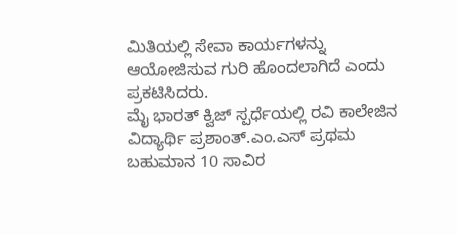ಮಿತಿಯಲ್ಲಿ ಸೇವಾ ಕಾರ್ಯಗಳನ್ನು ಆಯೋಜಿಸುವ ಗುರಿ ಹೊಂದಲಾಗಿದೆ ಎಂದು ಪ್ರಕಟಿಸಿದರು.
ಮೈ ಭಾರತ್ ಕ್ವಿಜ್ ಸ್ಪರ್ಧೆಯಲ್ಲಿ ರವಿ ಕಾಲೇಜಿನ ವಿದ್ಯಾರ್ಥಿ ಪ್ರಶಾಂತ್.ಎಂ.ಎಸ್ ಪ್ರಥಮ ಬಹುಮಾನ 10 ಸಾವಿರ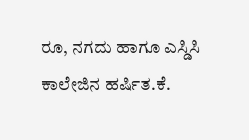ರೂ, ನಗದು ಹಾಗೂ ಎಸ್ಡಿಸಿ ಕಾಲೇಜಿನ ಹರ್ಷಿತ.ಕೆ.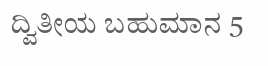ದ್ವಿತೀಯ ಬಹುಮಾನ 5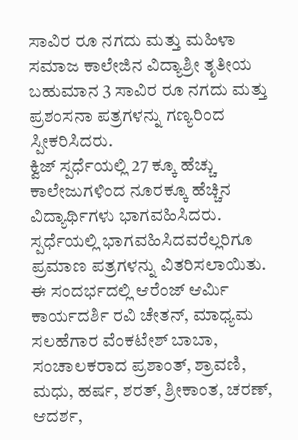ಸಾವಿರ ರೂ ನಗದು ಮತ್ತು ಮಹಿಳಾ ಸಮಾಜ ಕಾಲೇಜಿನ ವಿದ್ಯಾಶ್ರೀ ತೃತೀಯ ಬಹುಮಾನ 3 ಸಾವಿರ ರೂ ನಗದು ಮತ್ತು ಪ್ರಶಂಸನಾ ಪತ್ರಗಳನ್ನು ಗಣ್ಯರಿಂದ ಸ್ಪೀಕರಿಸಿದರು.
ಕ್ವಿಜ್ ಸ್ಪರ್ಧೆಯಲ್ಲಿ 27 ಕ್ಕೂ ಹೆಚ್ಚು ಕಾಲೇಜುಗಳಿಂದ ನೂರಕ್ಕೂ ಹೆಚ್ಚಿನ ವಿದ್ಯಾರ್ಥಿಗಳು ಭಾಗವಹಿಸಿದರು. ಸ್ಪರ್ಧೆಯಲ್ಲಿ ಭಾಗವಹಿಸಿದವರೆಲ್ಲರಿಗೂ ಪ್ರಮಾಣ ಪತ್ರಗಳನ್ನು ವಿತರಿಸಲಾಯಿತು.
ಈ ಸಂದರ್ಭದಲ್ಲಿ ಆರೆಂಜ್ ಆರ್ಮಿ ಕಾರ್ಯದರ್ಶಿ ರವಿ ಚೇತನ್, ಮಾಧ್ಯಮ ಸಲಹೆಗಾರ ವೆಂಕಟೇಶ್ ಬಾಬಾ, ಸಂಚಾಲಕರಾದ ಪ್ರಶಾಂತ್, ಶ್ರಾವಣಿ, ಮಧು, ಹರ್ಷ, ಶರತ್, ಶ್ರೀಕಾಂತ, ಚರಣ್, ಆದರ್ಶ,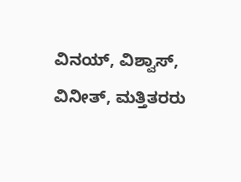ವಿನಯ್, ವಿಶ್ವಾಸ್, ವಿನೀತ್, ಮತ್ತಿತರರು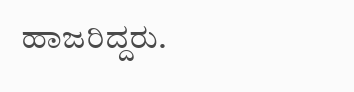ಹಾಜರಿದ್ದರು.